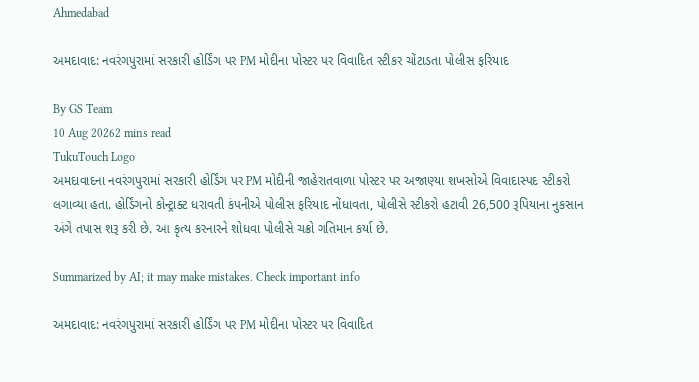Ahmedabad

અમદાવાદ: નવરંગપુરામાં સરકારી હોર્ડિંગ પર PM મોદીના પોસ્ટર પર વિવાદિત સ્ટીકર ચોંટાડતા પોલીસ ફરિયાદ

By GS Team
10 Aug 20262 mins read
TukuTouch Logo
અમદાવાદના નવરંગપુરામાં સરકારી હોર્ડિંગ પર PM મોદીની જાહેરાતવાળા પોસ્ટર પર અજાણ્યા શખસોએ વિવાદાસ્પદ સ્ટીકરો લગાવ્યા હતા. હોર્ડિંગનો કોન્ટ્રાક્ટ ધરાવતી કંપનીએ પોલીસ ફરિયાદ નોંધાવતા, પોલીસે સ્ટીકરો હટાવી 26,500 રૂપિયાના નુકસાન અંગે તપાસ શરૂ કરી છે. આ કૃત્ય કરનારને શોધવા પોલીસે ચક્રો ગતિમાન કર્યા છે.

Summarized by AI; it may make mistakes. Check important info

અમદાવાદ: નવરંગપુરામાં સરકારી હોર્ડિંગ પર PM મોદીના પોસ્ટર પર વિવાદિત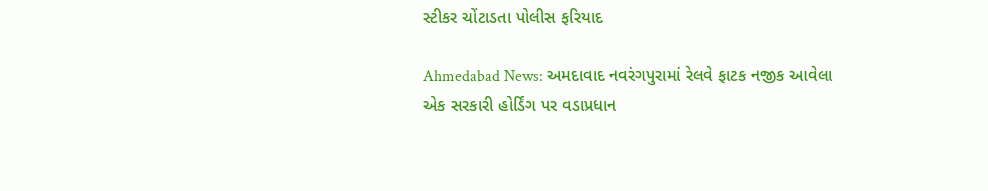સ્ટીકર ચોંટાડતા પોલીસ ફરિયાદ

Ahmedabad News: અમદાવાદ નવરંગપુરામાં રેલવે ફાટક નજીક આવેલા એક સરકારી હોર્ડિંગ પર વડાપ્રધાન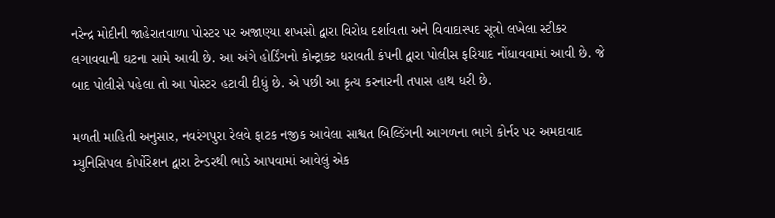નરેન્દ્ર મોદીની જાહેરાતવાળા પોસ્ટર પર અજાણ્યા શખસો દ્વારા વિરોધ દર્શાવતા અને વિવાદાસ્પદ સૂત્રો લખેલા સ્ટીકર લગાવવાની ઘટના સામે આવી છે. આ અંગે હોર્ડિંગનો કોન્ટ્રાક્ટ ધરાવતી કંપની દ્વારા પોલીસ ફરિયાદ નોંધાવવામાં આવી છે. જે બાદ પોલીસે પહેલા તો આ પોસ્ટર હટાવી દીધું છે. એ પછી આ કૃત્ય કરનારની તપાસ હાથ ધરી છે.

મળતી માહિતી અનુસાર, નવરંગપુરા રેલવે ફાટક નજીક આવેલા સાશ્વત બિલ્ડિંગની આગળના ભાગે કોર્નર પર અમદાવાદ મ્યુનિસિપલ કોર્પોરેશન દ્વારા ટેન્ડરથી ભાડે આપવામાં આવેલું એક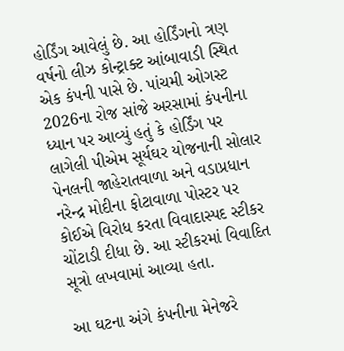હોર્ડિંગ આવેલું છે. આ હોર્ડિંગનો ત્રણ વર્ષનો લીઝ કોન્ટ્રાક્ટ આંબાવાડી સ્થિત એક કંપની પાસે છે. પાંચમી ઓગસ્ટ 2026ના રોજ સાંજે અરસામાં કંપનીના ધ્યાન પર આવ્યું હતું કે હોર્ડિંગ પર લાગેલી પીએમ સૂર્યઘર યોજનાની સોલાર પેનલની જાહેરાતવાળા અને વડાપ્રધાન નરેન્દ્ર મોદીના ફોટાવાળા પોસ્ટર પર કોઈએ વિરોધ કરતા વિવાદાસ્પદ સ્ટીકર ચોંટાડી દીધા છે. આ સ્ટીકરમાં વિવાદિત સૂત્રો લખવામાં આવ્યા હતા.

આ ઘટના અંગે કંપનીના મેનેજરે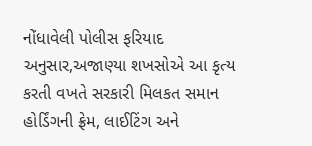નોંધાવેલી પોલીસ ફરિયાદ અનુસાર,અજાણ્યા શખસોએ આ કૃત્ય કરતી વખતે સરકારી મિલકત સમાન હોર્ડિંગની ફ્રેમ, લાઈટિંગ અને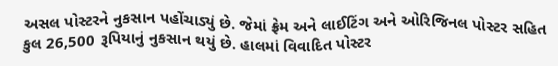અસલ પોસ્ટરને નુકસાન પહોંચાડ્યું છે. જેમાં ફ્રેમ અને લાઈટિંગ અને ઓરિજિનલ પોસ્ટર સહિત કુલ 26,500 રૂપિયાનું નુકસાન થયું છે. હાલમાં વિવાદિત પોસ્ટર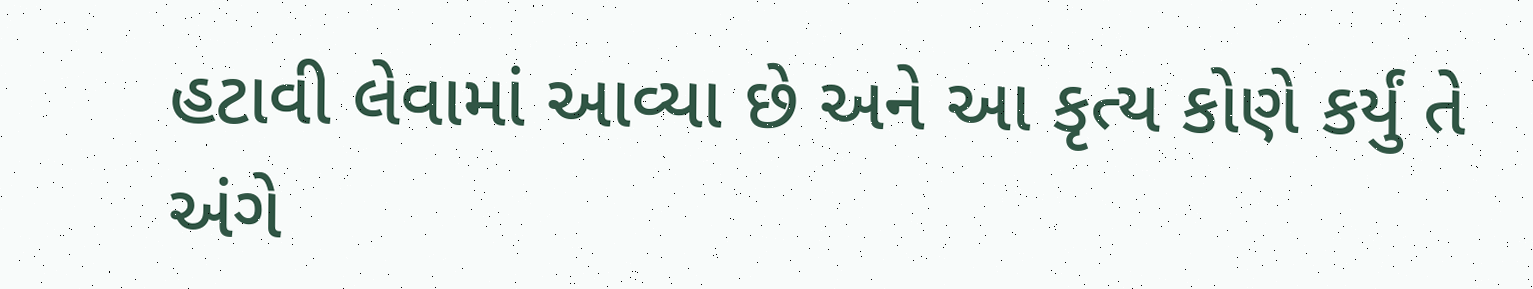હટાવી લેવામાં આવ્યા છે અને આ કૃત્ય કોણે કર્યું તે અંગે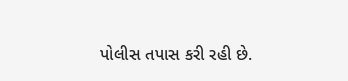પોલીસ તપાસ કરી રહી છે.